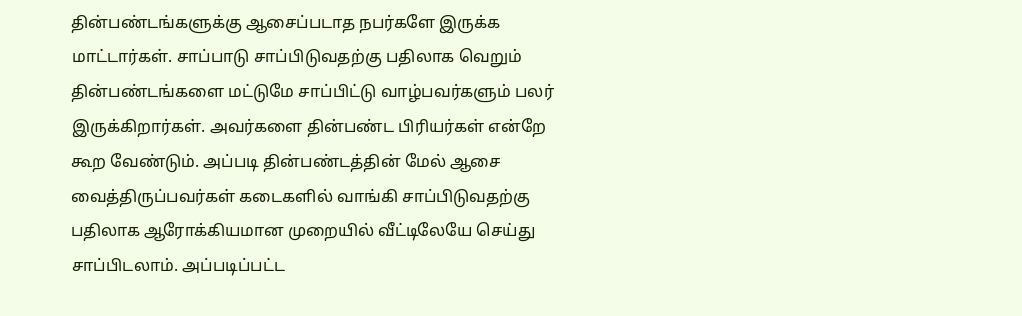தின்பண்டங்களுக்கு ஆசைப்படாத நபர்களே இருக்க மாட்டார்கள். சாப்பாடு சாப்பிடுவதற்கு பதிலாக வெறும் தின்பண்டங்களை மட்டுமே சாப்பிட்டு வாழ்பவர்களும் பலர் இருக்கிறார்கள். அவர்களை தின்பண்ட பிரியர்கள் என்றே கூற வேண்டும். அப்படி தின்பண்டத்தின் மேல் ஆசை வைத்திருப்பவர்கள் கடைகளில் வாங்கி சாப்பிடுவதற்கு பதிலாக ஆரோக்கியமான முறையில் வீட்டிலேயே செய்து சாப்பிடலாம். அப்படிப்பட்ட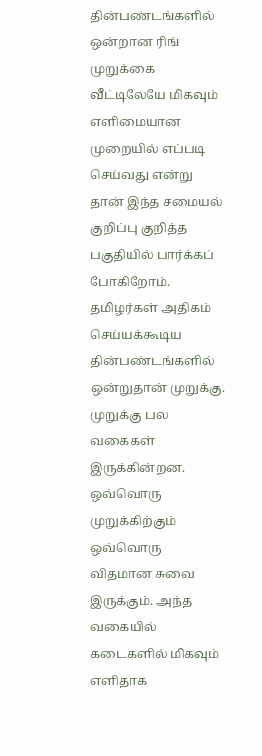தின்பண்டங்களில் ஒன்றான ரிங் முறுக்கை வீட்டிலேயே மிகவும் எளிமையான முறையில் எப்படி செய்வது என்று தான் இந்த சமையல் குறிப்பு குறித்த பகுதியில் பார்க்கப் போகிறோம்.
தமிழர்கள் அதிகம் செய்யக்கூடிய தின்பண்டங்களில் ஒன்றுதான் முறுக்கு. முறுக்கு பல வகைகள் இருக்கின்றன. ஒவ்வொரு முறுக்கிற்கும் ஒவ்வொரு விதமான சுவை இருக்கும். அந்த வகையில் கடைகளில் மிகவும் எளிதாக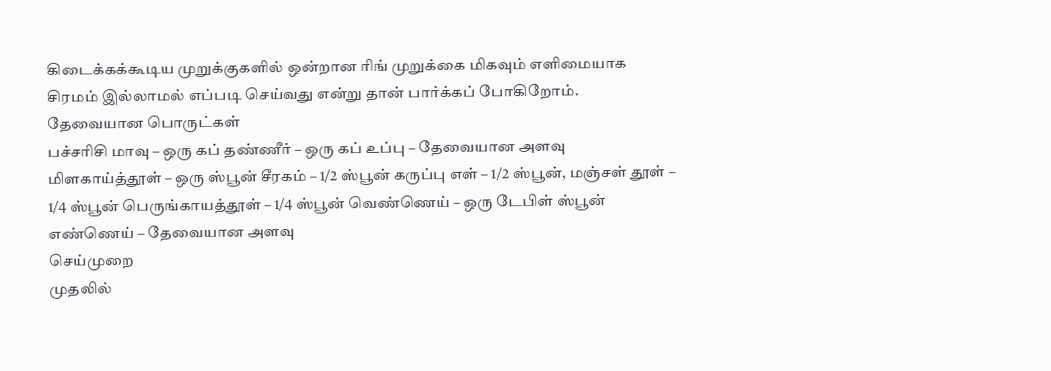கிடைக்கக்கூடிய முறுக்குகளில் ஒன்றான ரிங் முறுக்கை மிகவும் எளிமையாக சிரமம் இல்லாமல் எப்படி செய்வது என்று தான் பார்க்கப் போகிறோம்.
தேவையான பொருட்கள்
பச்சரிசி மாவு – ஒரு கப் தண்ணீர் – ஒரு கப் உப்பு – தேவையான அளவு மிளகாய்த்தூள் – ஒரு ஸ்பூன் சீரகம் – 1/2 ஸ்பூன் கருப்பு எள் – 1/2 ஸ்பூன், மஞ்சள் தூள் – 1/4 ஸ்பூன் பெருங்காயத்தூள் – 1/4 ஸ்பூன் வெண்ணெய் – ஒரு டேபிள் ஸ்பூன் எண்ணெய் – தேவையான அளவு
செய்முறை
முதலில்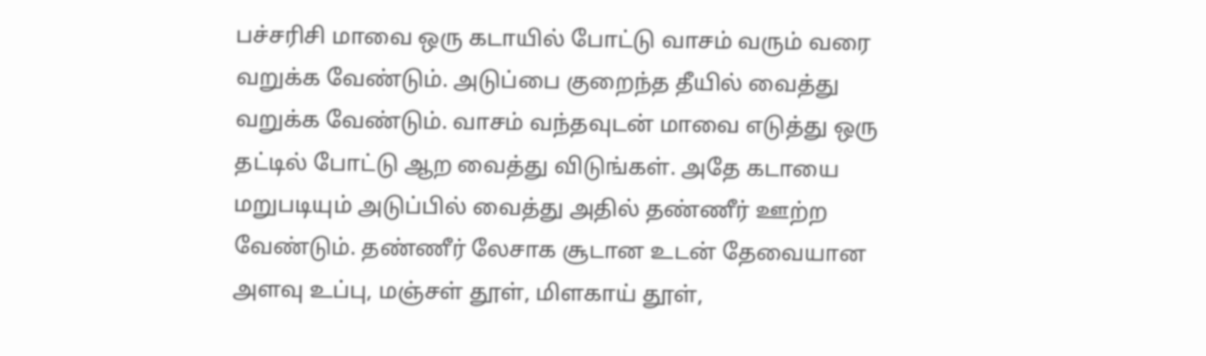பச்சரிசி மாவை ஒரு கடாயில் போட்டு வாசம் வரும் வரை வறுக்க வேண்டும். அடுப்பை குறைந்த தீயில் வைத்து வறுக்க வேண்டும். வாசம் வந்தவுடன் மாவை எடுத்து ஒரு தட்டில் போட்டு ஆற வைத்து விடுங்கள். அதே கடாயை மறுபடியும் அடுப்பில் வைத்து அதில் தண்ணீர் ஊற்ற வேண்டும். தண்ணீர் லேசாக சூடான உடன் தேவையான அளவு உப்பு, மஞ்சள் தூள், மிளகாய் தூள்,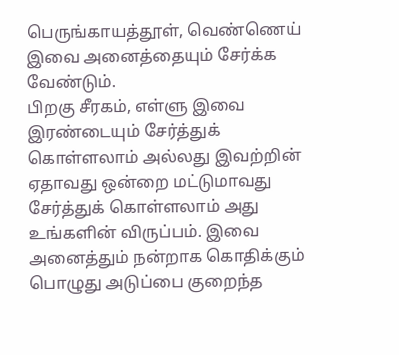பெருங்காயத்தூள், வெண்ணெய் இவை அனைத்தையும் சேர்க்க வேண்டும்.
பிறகு சீரகம், எள்ளு இவை இரண்டையும் சேர்த்துக் கொள்ளலாம் அல்லது இவற்றின் ஏதாவது ஒன்றை மட்டுமாவது சேர்த்துக் கொள்ளலாம் அது உங்களின் விருப்பம். இவை அனைத்தும் நன்றாக கொதிக்கும் பொழுது அடுப்பை குறைந்த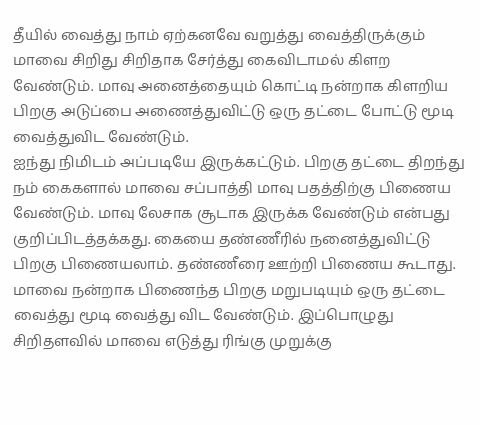தீயில் வைத்து நாம் ஏற்கனவே வறுத்து வைத்திருக்கும் மாவை சிறிது சிறிதாக சேர்த்து கைவிடாமல் கிளற வேண்டும். மாவு அனைத்தையும் கொட்டி நன்றாக கிளறிய பிறகு அடுப்பை அணைத்துவிட்டு ஒரு தட்டை போட்டு மூடி வைத்துவிட வேண்டும்.
ஐந்து நிமிடம் அப்படியே இருக்கட்டும். பிறகு தட்டை திறந்து நம் கைகளால் மாவை சப்பாத்தி மாவு பதத்திற்கு பிணைய வேண்டும். மாவு லேசாக சூடாக இருக்க வேண்டும் என்பது குறிப்பிடத்தக்கது. கையை தண்ணீரில் நனைத்துவிட்டு பிறகு பிணையலாம். தண்ணீரை ஊற்றி பிணைய கூடாது. மாவை நன்றாக பிணைந்த பிறகு மறுபடியும் ஒரு தட்டை வைத்து மூடி வைத்து விட வேண்டும். இப்பொழுது சிறிதளவில் மாவை எடுத்து ரிங்கு முறுக்கு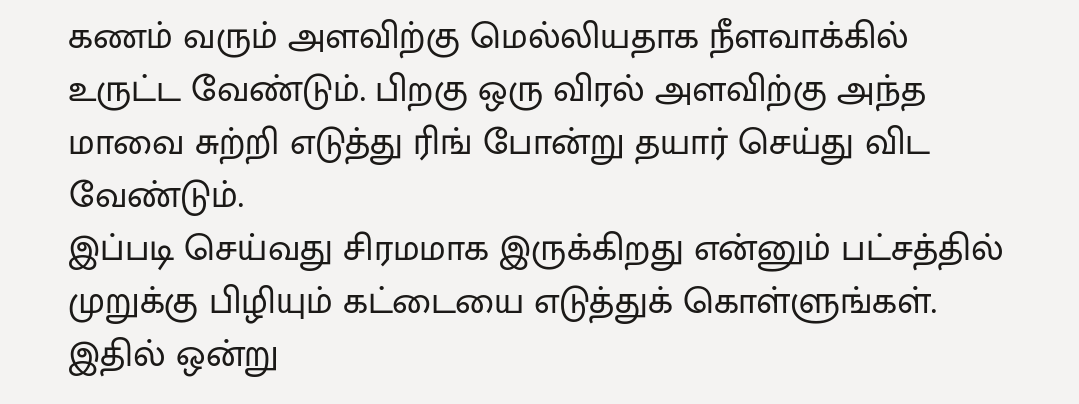கணம் வரும் அளவிற்கு மெல்லியதாக நீளவாக்கில் உருட்ட வேண்டும். பிறகு ஒரு விரல் அளவிற்கு அந்த மாவை சுற்றி எடுத்து ரிங் போன்று தயார் செய்து விட வேண்டும்.
இப்படி செய்வது சிரமமாக இருக்கிறது என்னும் பட்சத்தில் முறுக்கு பிழியும் கட்டையை எடுத்துக் கொள்ளுங்கள். இதில் ஒன்று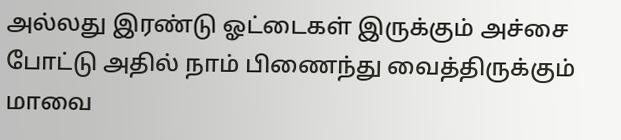அல்லது இரண்டு ஓட்டைகள் இருக்கும் அச்சை போட்டு அதில் நாம் பிணைந்து வைத்திருக்கும் மாவை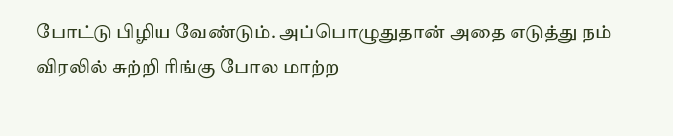போட்டு பிழிய வேண்டும். அப்பொழுதுதான் அதை எடுத்து நம் விரலில் சுற்றி ரிங்கு போல மாற்ற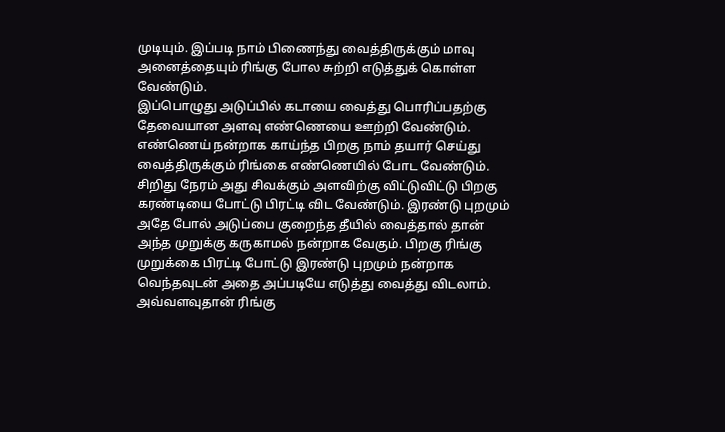முடியும். இப்படி நாம் பிணைந்து வைத்திருக்கும் மாவு அனைத்தையும் ரிங்கு போல சுற்றி எடுத்துக் கொள்ள வேண்டும்.
இப்பொழுது அடுப்பில் கடாயை வைத்து பொரிப்பதற்கு தேவையான அளவு எண்ணெயை ஊற்றி வேண்டும். எண்ணெய் நன்றாக காய்ந்த பிறகு நாம் தயார் செய்து வைத்திருக்கும் ரிங்கை எண்ணெயில் போட வேண்டும். சிறிது நேரம் அது சிவக்கும் அளவிற்கு விட்டுவிட்டு பிறகு கரண்டியை போட்டு பிரட்டி விட வேண்டும். இரண்டு புறமும் அதே போல் அடுப்பை குறைந்த தீயில் வைத்தால் தான் அந்த முறுக்கு கருகாமல் நன்றாக வேகும். பிறகு ரிங்கு முறுக்கை பிரட்டி போட்டு இரண்டு புறமும் நன்றாக வெந்தவுடன் அதை அப்படியே எடுத்து வைத்து விடலாம். அவ்வளவுதான் ரிங்கு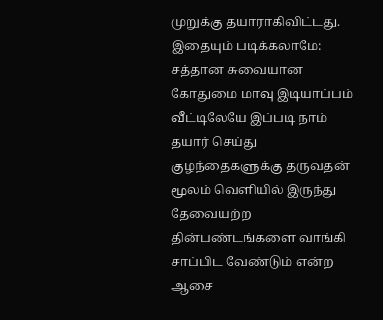முறுக்கு தயாராகிவிட்டது.
இதையும் படிக்கலாமே: சத்தான சுவையான கோதுமை மாவு இடியாப்பம்
வீட்டிலேயே இப்படி நாம் தயார் செய்து குழந்தைகளுக்கு தருவதன் மூலம் வெளியில் இருந்து தேவையற்ற தின்பண்டங்களை வாங்கி சாப்பிட வேண்டும் என்ற ஆசை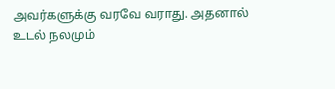அவர்களுக்கு வரவே வராது. அதனால் உடல் நலமும்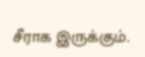சீராக இருக்கும்.